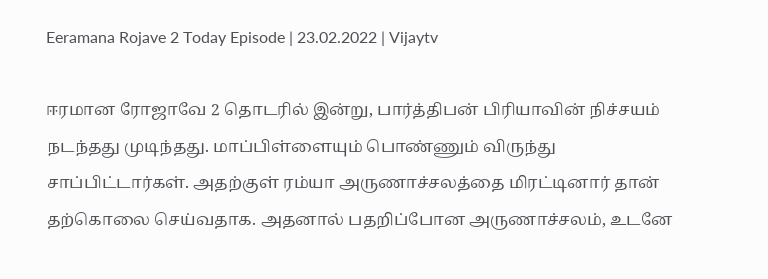Eeramana Rojave 2 Today Episode | 23.02.2022 | Vijaytv

ஈரமான ரோஜாவே 2 தொடரில் இன்று, பார்த்திபன் பிரியாவின் நிச்சயம் நடந்தது முடிந்தது. மாப்பிள்ளையும் பொண்ணும் விருந்து சாப்பிட்டார்கள். அதற்குள் ரம்யா அருணாச்சலத்தை மிரட்டினார் தான் தற்கொலை செய்வதாக. அதனால் பதறிப்போன அருணாச்சலம், உடனே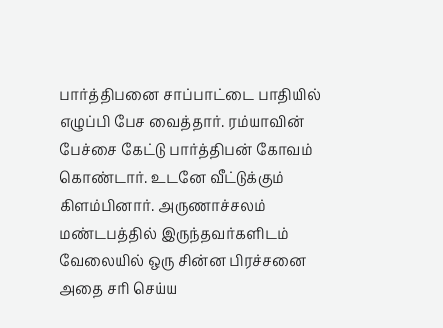பார்த்திபனை சாப்பாட்டை பாதியில் எழுப்பி பேச வைத்தார். ரம்யாவின் பேச்சை கேட்டு பார்த்திபன் கோவம் கொண்டார். உடனே வீட்டுக்கும் கிளம்பினார். அருணாச்சலம் மண்டபத்தில் இருந்தவர்களிடம் வேலையில் ஒரு சின்ன பிரச்சனை அதை சரி செய்ய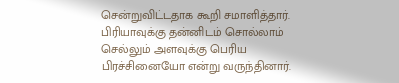சென்றுவிட்டதாக கூறி சமாளித்தார். பிரியாவுக்கு தன்னிடம் சொல்லாம் செல்லும் அளவுக்கு பெரிய பிரச்சினையோ என்று வருந்தினார்.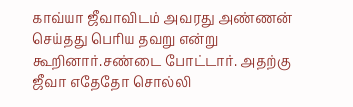காவ்யா ஜீவாவிடம் அவரது அண்ணன் செய்தது பெரிய தவறு என்று கூறினார்.சண்டை போட்டார். அதற்கு ஜீவா எதேதோ சொல்லி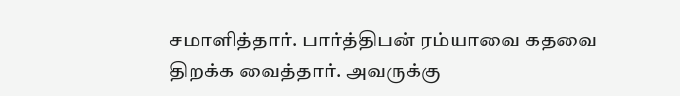சமாளித்தார். பார்த்திபன் ரம்யாவை கதவை திறக்க வைத்தார். அவருக்கு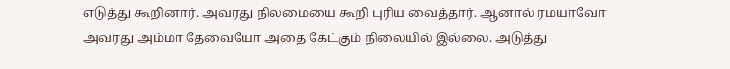எடுத்து கூறினார். அவரது நிலமையை கூறி புரிய வைத்தார். ஆனால் ரமயாவோ அவரது அம்மா தேவையோ அதை கேட்கும் நிலையில் இல்லை. அடுத்து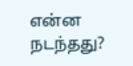என்ன நடந்தது?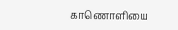காணொளியை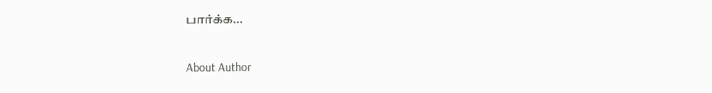பார்க்க…

About Author